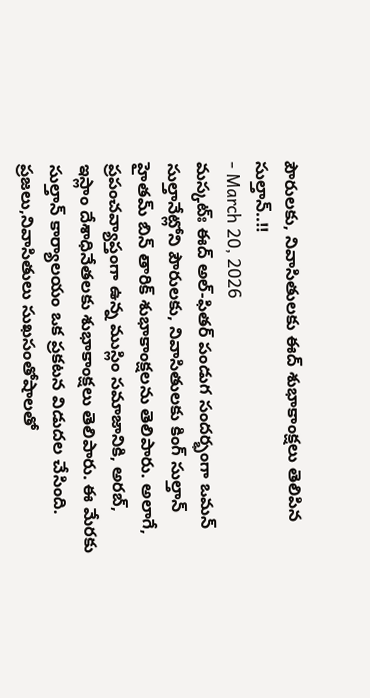పౌరులకు, నివాసితులకు ఈద్ శుభాకాంక్షలు తెలిపిన సుల్తాన్..!!
- March 20, 2026
మస్కట్ః ఈద్ అల్-ఫితర్ పండుగ సందర్భంగా ఒమన్ సుల్తానేట్లోని పౌరులకు, నివాసితులకు కింగ్ సుల్తాన్ హైతమ్ బిన్ తారిక్ శుభాకాంక్షలను తెలిపారు. అలాగే, ప్రపంచవ్యాప్తంగా ఉన్న ముస్లిం సమాజానికి, అరబ్, ఇస్లాం దేశాధినేతలకు శుభాకాంక్షలు తెలిపారు. ఈ మేరకు సుల్తాన్ కార్యాలయం ఒక ప్రకటన విడుదల చేసింది. ప్రజలు,నివాసితులు సుఖసంతోషాలతో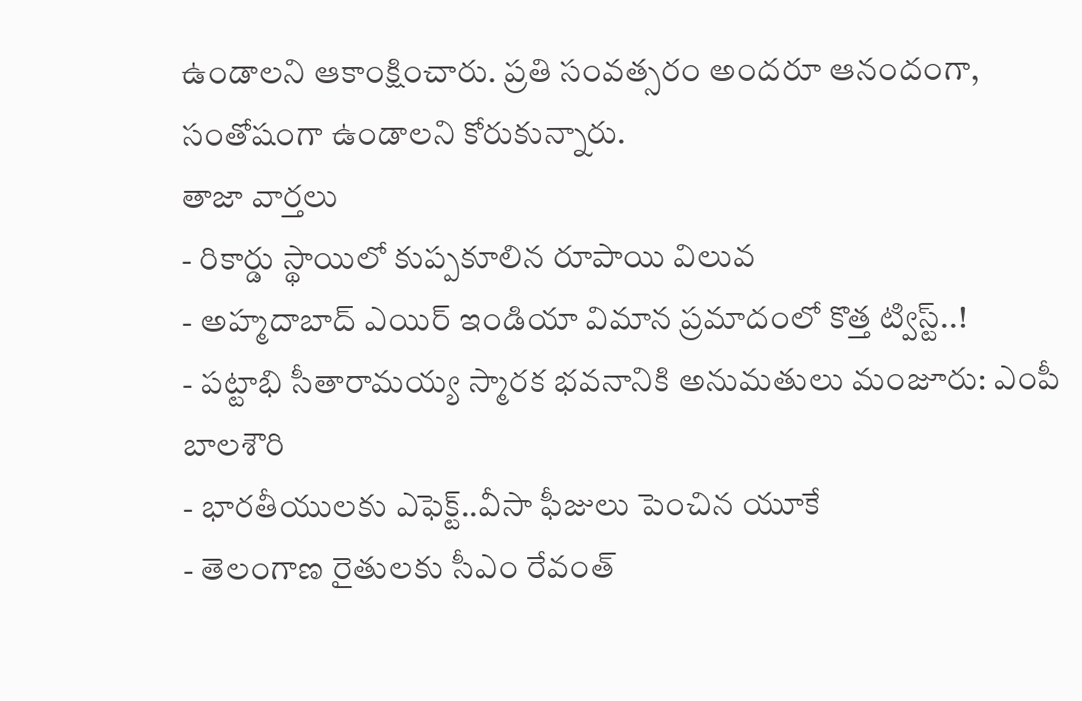ఉండాలని ఆకాంక్షించారు. ప్రతి సంవత్సరం అందరూ ఆనందంగా, సంతోషంగా ఉండాలని కోరుకున్నారు.
తాజా వార్తలు
- రికార్డు స్థాయిలో కుప్పకూలిన రూపాయి విలువ
- అహ్మదాబాద్ ఎయిర్ ఇండియా విమాన ప్రమాదంలో కొత్త ట్విస్ట్..!
- పట్టాభి సీతారామయ్య స్మారక భవనానికి అనుమతులు మంజూరు: ఎంపీ బాలశౌరి
- భారతీయులకు ఎఫెక్ట్..వీసా ఫీజులు పెంచిన యూకే
- తెలంగాణ రైతులకు సీఎం రేవంత్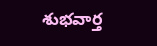శుభవార్త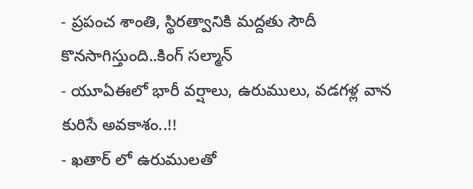- ప్రపంచ శాంతి, స్థిరత్వానికి మద్దతు సౌదీ కొనసాగిస్తుంది..కింగ్ సల్మాన్
- యూఏఈలో భారీ వర్షాలు, ఉరుములు, వడగళ్ల వాన కురిసే అవకాశం..!!
- ఖతార్ లో ఉరుములతో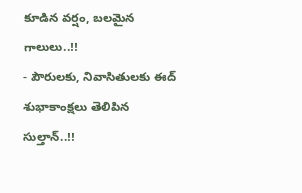కూడిన వర్షం, బలమైన గాలులు..!!
- పౌరులకు, నివాసితులకు ఈద్ శుభాకాంక్షలు తెలిపిన సుల్తాన్..!!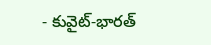- కువైట్-భారత్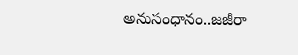అనుసంధానం..జజీరా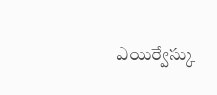ఎయిర్వేస్కు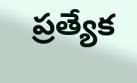ప్రత్యేక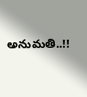అనుమతి..!!